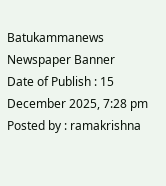Batukammanews
Newspaper Banner
Date of Publish : 15 December 2025, 7:28 pm Posted by : ramakrishna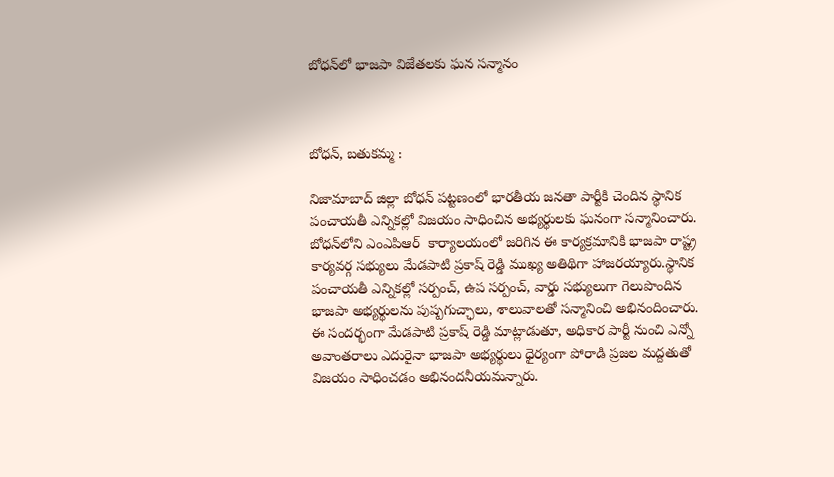బోధన్‌లో భాజపా విజేతలకు ఘన సన్మానం



బోధన్, బతుకమ్మ :

నిజామాబాద్ జిల్లా బోధన్ పట్టణంలో భారతీయ జనతా పార్టీకి చెందిన స్థానిక పంచాయతీ ఎన్నికల్లో విజయం సాధించిన అభ్యర్థులకు ఘనంగా సన్మానించారు. బోధన్‌లోని ఎంఎపిఆర్  కార్యాలయంలో జరిగిన ఈ కార్యక్రమానికి భాజపా రాష్ట్ర కార్యవర్గ సభ్యులు మేడపాటి ప్రకాష్ రెడ్డి ముఖ్య అతిథిగా హాజరయ్యారు.స్థానిక పంచాయతీ ఎన్నికల్లో సర్పంచ్‌, ఉప సర్పంచ్‌, వార్డు సభ్యులుగా గెలుపొందిన భాజపా అభ్యర్థులను పుష్పగుచ్ఛాలు, శాలువాలతో సన్మానించి అభినందించారు. ఈ సందర్భంగా మేడపాటి ప్రకాష్ రెడ్డి మాట్లాడుతూ, అధికార పార్టీ నుంచి ఎన్నో అవాంతరాలు ఎదురైనా భాజపా అభ్యర్థులు ధైర్యంగా పోరాడి ప్రజల మద్దతుతో విజయం సాధించడం అభినందనీయమన్నారు.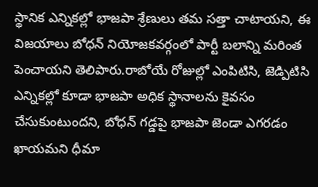స్థానిక ఎన్నికల్లో భాజపా శ్రేణులు తమ సత్తా చాటాయని, ఈ విజయాలు బోధన్ నియోజకవర్గంలో పార్టీ బలాన్ని మరింత పెంచాయని తెలిపారు.రాబోయే రోజుల్లో ఎంపిటిసి, జెడ్పిటిసి ఎన్నికల్లో కూడా భాజపా అధిక స్థానాలను కైవసం చేసుకుంటుందని, బోధన్ గడ్డపై భాజపా జెండా ఎగరడం ఖాయమని ధీమా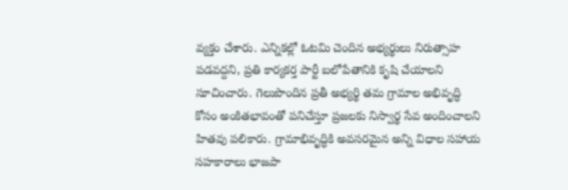వ్యక్తం చేశారు. ఎన్నికల్లో ఓటమి చెందిన అభ్యర్థులు నిరుత్సాహ పడవద్దని, ప్రతి కార్యకర్త పార్టీ బలోపేతానికి కృషి చేయాలని సూచించారు. గెలుపొందిన ప్రతీ అభ్యర్థి తమ గ్రామాల అభివృద్ధి కోసం అంకితభావంతో పనిచేస్తూ ప్రజలకు నిస్వార్థ సేవ అందించాలని హితవు పలికారు. గ్రామాభివృద్ధికి అవసరమైన అన్ని విధాల సహాయ సహకారాలు భాజపా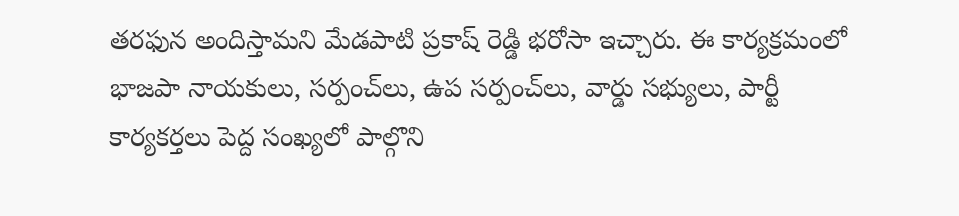తరఫున అందిస్తామని మేడపాటి ప్రకాష్ రెడ్డి భరోసా ఇచ్చారు. ఈ కార్యక్రమంలో భాజపా నాయకులు, సర్పంచ్‌లు, ఉప సర్పంచ్‌లు, వార్డు సభ్యులు, పార్టీ కార్యకర్తలు పెద్ద సంఖ్యలో పాల్గొని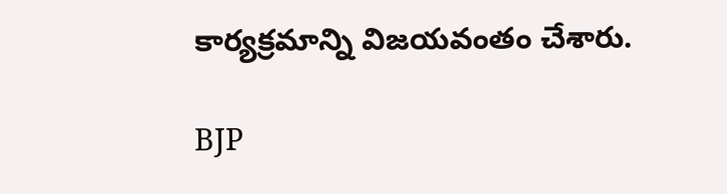కార్యక్రమాన్ని విజయవంతం చేశారు.

BJP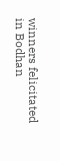winners felicitated in Bodhan